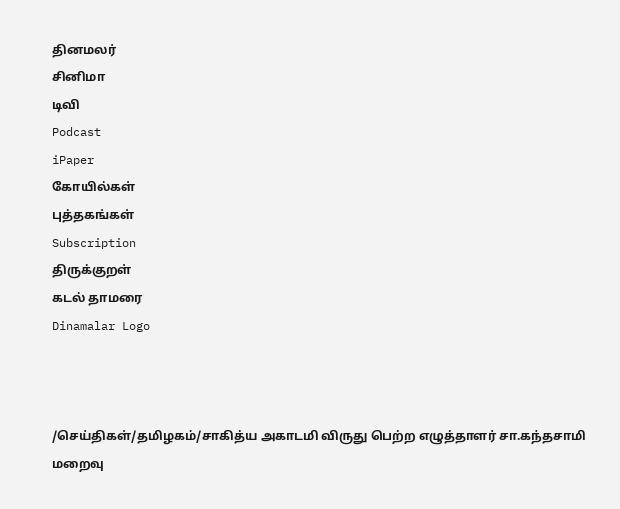தினமலர்
சினிமா
டிவி
Podcast
iPaper
கோயில்கள்
புத்தகங்கள்
Subscription
திருக்குறள்
கடல் தாமரை
Dinamalar Logo



/செய்திகள்/தமிழகம்/சாகித்ய அகாடமி விருது பெற்ற எழுத்தாளர் சா.கந்தசாமி மறைவு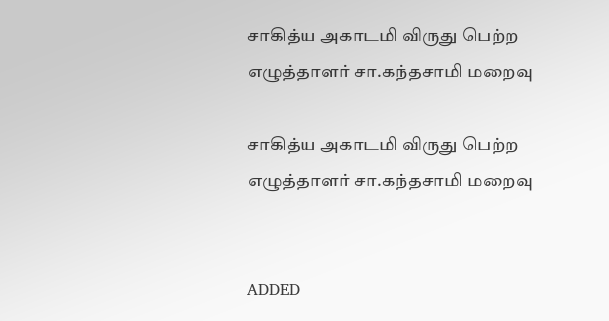சாகித்ய அகாடமி விருது பெற்ற எழுத்தாளர் சா.கந்தசாமி மறைவு

சாகித்ய அகாடமி விருது பெற்ற எழுத்தாளர் சா.கந்தசாமி மறைவு


ADDED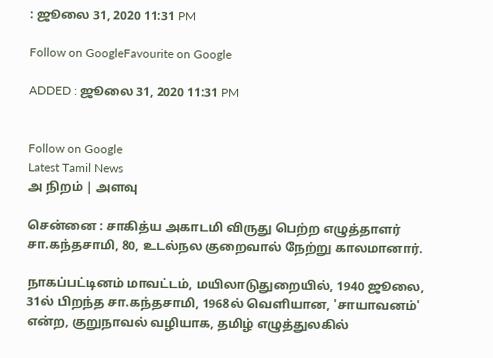: ஜூலை 31, 2020 11:31 PM

Follow on GoogleFavourite on Google

ADDED : ஜூலை 31, 2020 11:31 PM


Follow on Google
Latest Tamil News
அ நிறம் | அளவு

சென்னை : சாகித்ய அகாடமி விருது பெற்ற எழுத்தாளர் சா.கந்தசாமி, 80, உடல்நல குறைவால் நேற்று காலமானார்.

நாகப்பட்டினம் மாவட்டம், மயிலாடுதுறையில், 1940 ஜூலை, 31ல் பிறந்த சா.கந்தசாமி, 1968ல் வெளியான, 'சாயாவனம்' என்ற, குறுநாவல் வழியாக, தமிழ் எழுத்துலகில்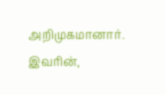அறிமுகமானார். இவரின்,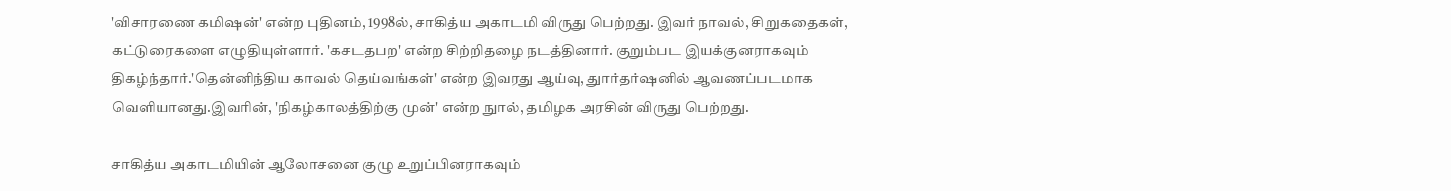'விசாரணை கமிஷன்' என்ற புதினம், 1998ல், சாகித்ய அகாடமி விருது பெற்றது. இவர் நாவல், சிறுகதைகள், கட்டுரைகளை எழுதியுள்ளார். 'கசடதபற' என்ற சிற்றிதழை நடத்தினார். குறும்பட இயக்குனராகவும் திகழ்ந்தார்.'தென்னிந்திய காவல் தெய்வங்கள்' என்ற இவரது ஆய்வு, துார்தர்ஷனில் ஆவணப்படமாக வெளியானது.இவரின், 'நிகழ்காலத்திற்கு முன்' என்ற நுால், தமிழக அரசின் விருது பெற்றது.

சாகித்ய அகாடமியின் ஆலோசனை குழு உறுப்பினராகவும்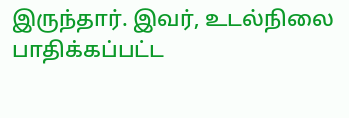இருந்தார். இவர், உடல்நிலை பாதிக்கப்பட்ட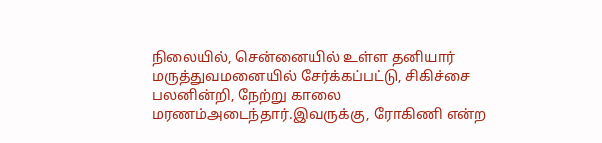நிலையில், சென்னையில் உள்ள தனியார் மருத்துவமனையில் சேர்க்கப்பட்டு, சிகிச்சை பலனின்றி, நேற்று காலை மரணம்அடைந்தார்.இவருக்கு, ரோகிணி என்ற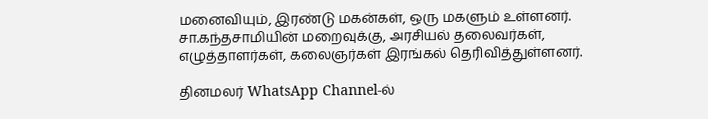மனைவியும், இரண்டு மகன்கள், ஒரு மகளும் உள்ளனர். சா.கந்தசாமியின் மறைவுக்கு, அரசியல் தலைவர்கள், எழுத்தாளர்கள், கலைஞர்கள் இரங்கல் தெரிவித்துள்ளனர்.

தினமலர் WhatsApp Channel-ல்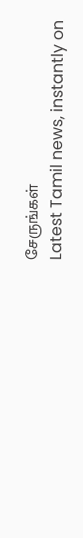சேருங்கள்
Latest Tamil news, instantly on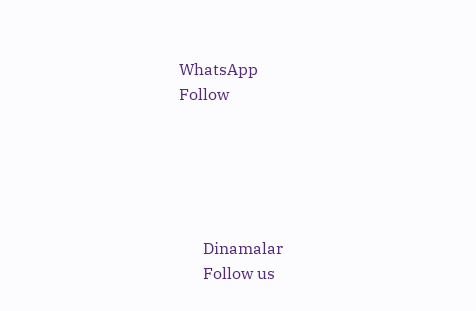WhatsApp
Follow





      Dinamalar
      Follow us